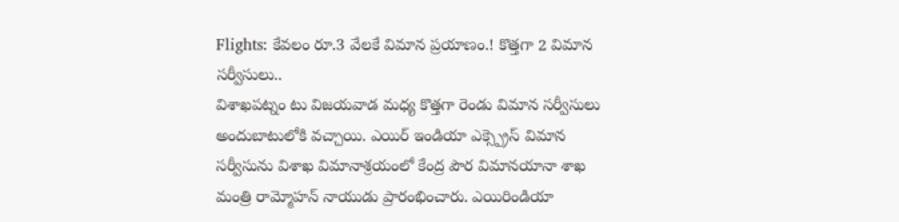Flights: కేవలం రూ.3 వేలకే విమాన ప్రయాణం.! కొత్తగా 2 విమాన సర్వీసులు..
విశాఖపట్నం టు విజయవాడ మధ్య కొత్తగా రెండు విమాన సర్వీసులు అందుబాటులోకి వచ్చాయి. ఎయిర్ ఇండియా ఎక్స్ప్రెస్ విమాన సర్వీసును విశాఖ విమానాశ్రయంలో కేంద్ర పౌర విమానయానా శాఖ మంత్రి రామ్మోహన్ నాయుడు ప్రారంభించారు. ఎయిరిండియా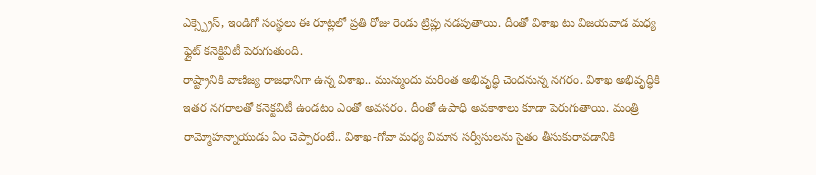ఎక్స్ప్రెస్, ఇండిగో సంస్థలు ఈ రూట్లలో ప్రతి రోజు రెండు ట్రిప్లు నడపుతాయి. దీంతో విశాఖ టు విజయవాడ మధ్య ఫ్లైట్ కనెక్టివిటీ పెరుగుతుంది.
రాష్ట్రానికి వాణిజ్య రాజధానిగా ఉన్న విశాఖ.. మున్ముందు మరింత అభివృద్ధి చెందనున్న నగరం. విశాఖ అభివృద్ధికి ఇతర నగరాలతో కనెక్టవిటీ ఉండటం ఎంతో అవసరం. దీంతో ఉపాధి అవకాశాలు కూడా పెరుగుతాయి. మంత్రి రామ్మోహన్నాయుడు ఏం చెప్పారంటే.. విశాఖ-గోవా మధ్య విమాన సర్వీసులను సైతం తీసుకురావడానికి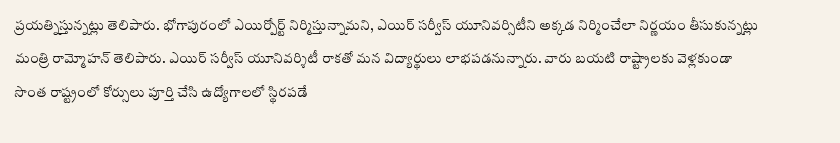ప్రయత్నిస్తున్నట్లు తెలిపారు. భోగాపురంలో ఎయిర్పోర్ట్ నిర్మిస్తున్నామని, ఎయిర్ సర్వీస్ యూనివర్సిటీని అక్కడ నిర్మించేలా నిర్ణయం తీసుకున్నట్లు మంత్రి రామ్మోహన్ తెలిపారు. ఎయిర్ సర్వీస్ యూనివర్శిటీ రాకతో మన విద్యార్థులు లాభపడనున్నారు. వారు బయటి రాష్ట్రాలకు వెళ్లకుండా సొంత రాష్ట్రంలో కోర్సులు పూర్తి చేసి ఉద్యోగాలలో స్థిరపడే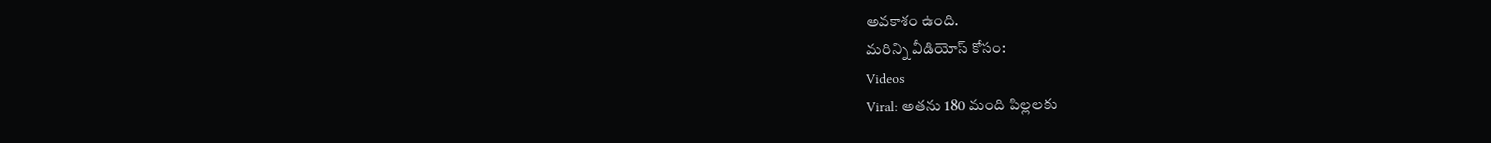అవకాశం ఉంది.
మరిన్ని వీడియోస్ కోసం:
Videos
Viral: అతను 180 మంది పిల్లలకు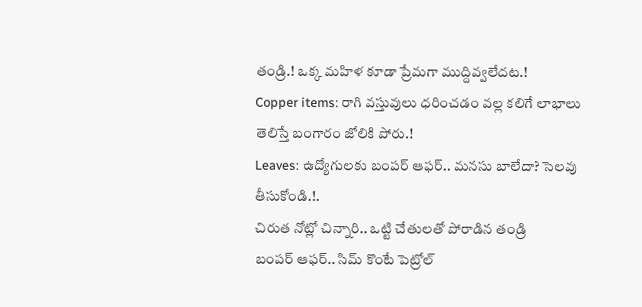తండ్రి.! ఒక్క మహిళ కూడా ప్రేమగా ముద్దివ్వలేదట.!
Copper items: రాగి వస్తువులు ధరించడం వల్ల కలిగే లాభాలు తెలిస్తే బంగారం జోలికి పోరు.!
Leaves: ఉద్యోగులకు బంపర్ ఆఫర్.. మనసు బాలేదా? సెలవు తీసుకోండి.!.
చిరుత నోట్లో చిన్నారి.. ఒట్టి చేతులతో పోరాడిన తండ్రి
బంపర్ ఆఫర్.. సిమ్ కొంటే పెట్రోల్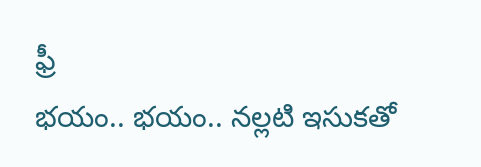ఫ్రీ
భయం.. భయం.. నల్లటి ఇసుకతో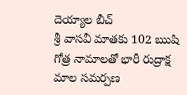దెయ్యాల బీచ్
శ్రీ వాసవీ మాతకు 102 ఋషి గోత్ర నామాలతో భారీ రుద్రాక్ష మాల సమర్పణ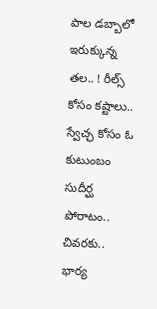పాల డబ్బాలో ఇరుక్కున్న తల.. ! రీల్స్ కోసం కష్టాలు..
స్వేచ్ఛ కోసం ఓ కుటుంబం సుదీర్ఘ పోరాటం.. చివరకు..
భార్య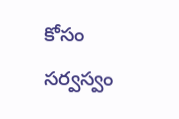కోసం సర్వస్వం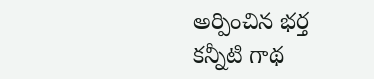అర్పించిన భర్త కన్నీటి గాథ